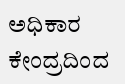ಅಧಿಕಾರ ಕೇಂದ್ರದಿಂದ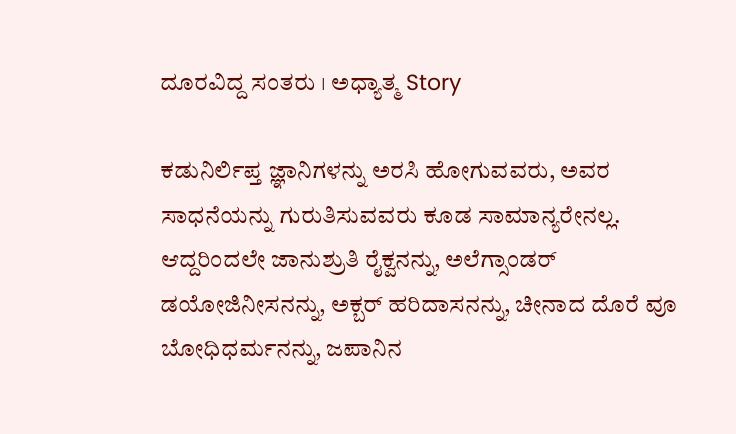ದೂರವಿದ್ದ ಸಂತರು । ಅಧ್ಯಾತ್ಮ Story

ಕಡುನಿರ್ಲಿಪ್ತ ಜ್ಞಾನಿಗಳನ್ನು ಅರಸಿ ಹೋಗುವವರು, ಅವರ ಸಾಧನೆಯನ್ನು ಗುರುತಿಸುವವರು ಕೂಡ ಸಾಮಾನ್ಯರೇನಲ್ಲ. ಆದ್ದರಿಂದಲೇ ಜಾನುಶ್ರುತಿ ರೈಕ್ವನನ್ನು, ಅಲೆಗ್ಸಾಂಡರ್ ಡಯೋಜಿನೀಸನನ್ನು, ಅಕ್ಬರ್ ಹರಿದಾಸನನ್ನು, ಚೀನಾದ ದೊರೆ ವೂ ಬೋಧಿಧರ್ಮನನ್ನು, ಜಪಾನಿನ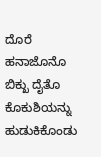ದೊರೆ ಹನಾಜೊನೊ ಬಿಕ್ಖು ದೈತೊ ಕೊಕುಶಿಯನ್ನು ಹುಡುಕಿಕೊಂಡು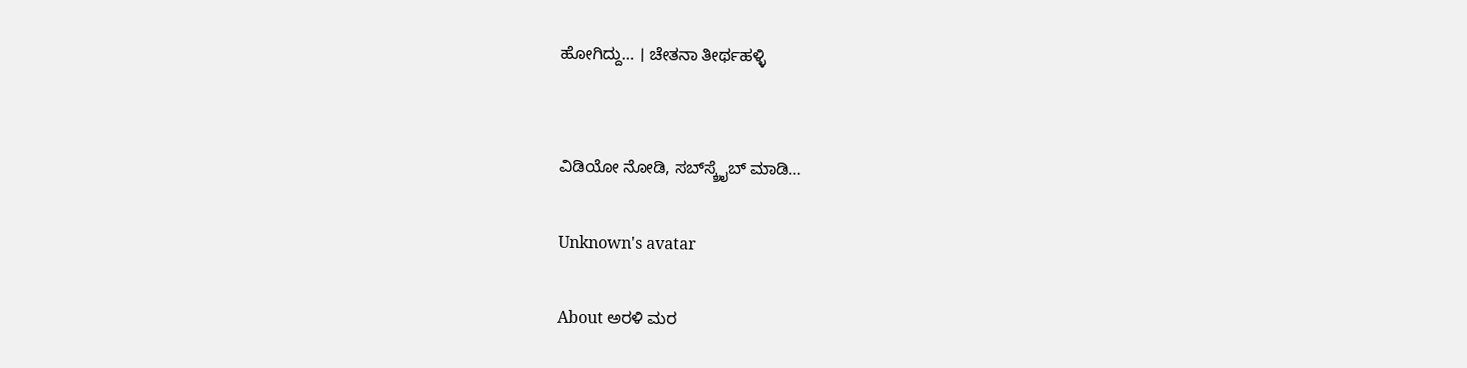ಹೋಗಿದ್ದು… । ಚೇತನಾ ತೀರ್ಥಹಳ್ಳಿ


ವಿಡಿಯೋ ನೋಡಿ, ಸಬ್‌ಸ್ಕ್ರೈಬ್ ಮಾಡಿ…

Unknown's avatar

About ಅರಳಿ ಮರ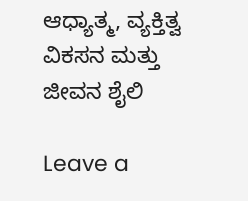ಆಧ್ಯಾತ್ಮ, ವ್ಯಕ್ತಿತ್ವ ವಿಕಸನ ಮತ್ತು ಜೀವನ ಶೈಲಿ

Leave a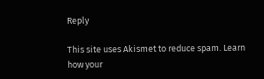Reply

This site uses Akismet to reduce spam. Learn how your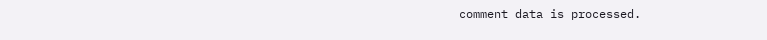comment data is processed.